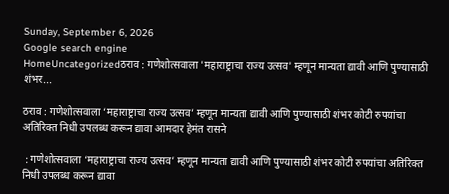Sunday, September 6, 2026
Google search engine
HomeUncategorizedठराव : गणेशोत्सवाला 'महाराष्ट्राचा राज्य उत्सव' म्हणून मान्यता द्यावी आणि पुण्यासाठी शंभर...

ठराव : गणेशोत्सवाला ‘महाराष्ट्राचा राज्य उत्सव’ म्हणून मान्यता द्यावी आणि पुण्यासाठी शंभर कोटी रुपयांचा अतिरिक्त निधी उपलब्ध करून द्यावा आमदार हेमंत रासने

 : गणेशोत्सवाला ‘महाराष्ट्राचा राज्य उत्सव’ म्हणून मान्यता द्यावी आणि पुण्यासाठी शंभर कोटी रुपयांचा अतिरिक्त निधी उपलब्ध करून द्यावा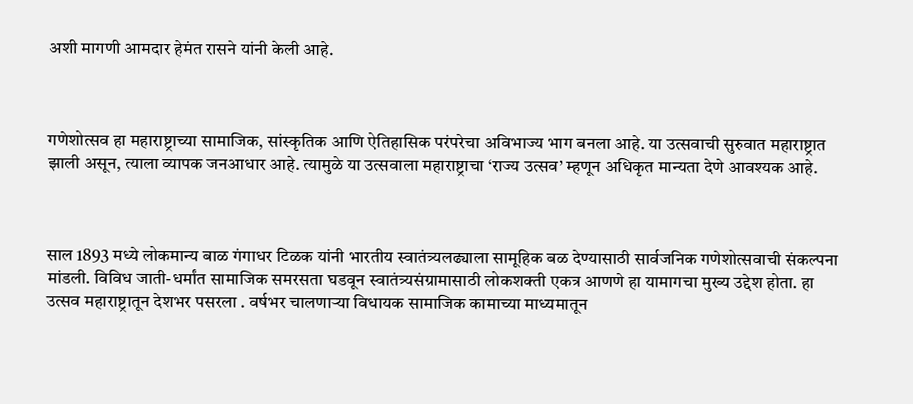अशी मागणी आमदार हेमंत रासने यांनी केली आहे.



गणेशोत्सव हा महाराष्ट्राच्या सामाजिक, सांस्कृतिक आणि ऐतिहासिक परंपरेचा अविभाज्य भाग बनला आहे. या उत्सवाची सुरुवात महाराष्ट्रात झाली असून, त्याला व्यापक जनआधार आहे. त्यामुळे या उत्सवाला महाराष्ट्राचा ‘राज्य उत्सव’ म्हणून अधिकृत मान्यता देणे आवश्यक आहे.



साल 1893 मध्ये लोकमान्य बाळ गंगाधर टिळक यांनी भारतीय स्वातंत्र्यलढ्याला सामूहिक बळ देण्यासाठी सार्वजनिक गणेशोत्सवाची संकल्पना मांडली. विविध जाती-धर्मांत सामाजिक समरसता घडवून स्वातंत्र्यसंग्रामासाठी लोकशक्ती एकत्र आणणे हा यामागचा मुख्य उद्देश होता. हा उत्सव महाराष्ट्रातून देशभर पसरला . वर्षभर चालणाऱ्या विधायक सामाजिक कामाच्या माध्यमातून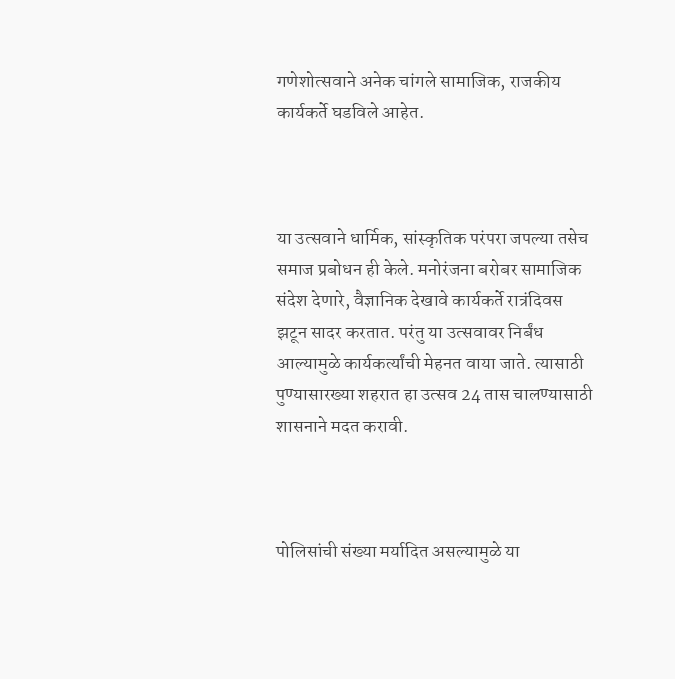गणेशोत्सवाने अनेक चांगले सामाजिक, राजकीय कार्यकर्ते घडविले आहेत.



या उत्सवाने धार्मिक, सांस्कृतिक परंपरा जपल्या तसेच समाज प्रबोधन ही केले. मनोरंजना बरोबर सामाजिक संदेश देणारे, वैज्ञानिक देखावे कार्यकर्ते रात्रंदिवस झटून सादर करतात. परंतु या उत्सवावर निर्बंध आल्यामुळे कार्यकर्त्यांची मेहनत वाया जाते. त्यासाठी पुण्यासारख्या शहरात हा उत्सव 24 तास चालण्यासाठी शासनाने मदत करावी.



पोलिसांची संख्या मर्यादित असल्यामुळे या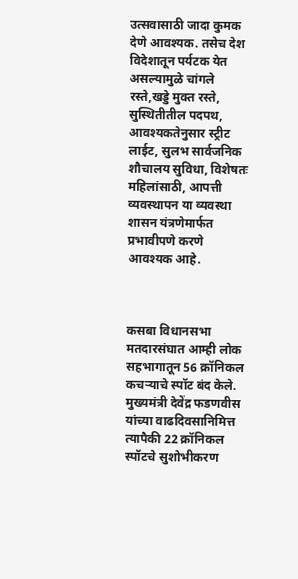उत्सवासाठी जादा कुमक देणे आवश्यक. तसेच देश विदेशातून पर्यटक येत असल्यामुळे चांगले रस्ते,खड्डे मुक्त रस्ते, सुस्थितीतील पदपथ, आवश्यकतेनुसार स्ट्रीट लाईट, सुलभ सार्वजनिक शौचालय सुविधा, विशेषतः महिलांसाठी, आपत्ती व्यवस्थापन या व्यवस्था शासन यंत्रणेमार्फत प्रभावीपणे करणे आवश्यक आहे.



कसबा विधानसभा मतदारसंघात आम्ही लोक सहभागातून 56 क्रॉनिकल कचऱ्याचे स्पॉट बंद केले. मुख्यमंत्री देवेंद्र फडणवीस यांच्या वाढदिवसानिमित्त त्यापैकी 22 क्रॉनिकल स्पॉटचे सुशोभीकरण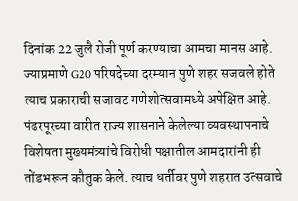दिनांक 22 जुलै रोजी पूर्ण करण्याचा आमचा मानस आहे. ज्याप्रमाणे G20 परिषदेच्या दरम्यान पुणे शहर सजवले होते त्याच प्रकाराची सजावट गणेशोत्सवामध्ये अपेक्षित आहे. पंढरपूरच्या वारीत राज्य शासनाने केलेल्या व्यवस्थापनाचे विशेषता मुख्यमंत्र्यांचे विरोधी पक्षातील आमदारांनी ही तोंडभरून कौतुक केले. त्याच धर्तीवर पुणे शहरात उत्सवाचे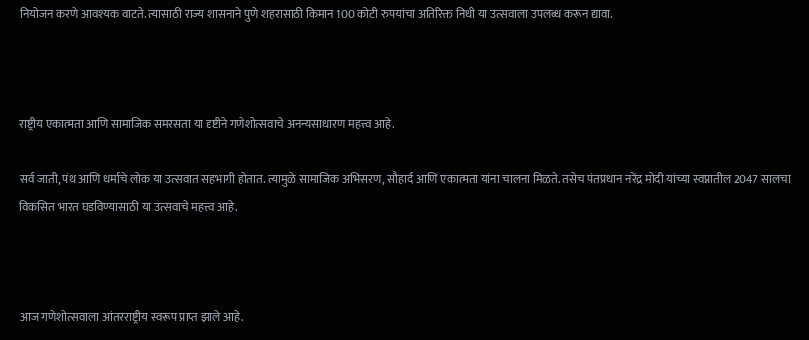नियोजन करणे आवश्यक वाटते. त्यासाठी राज्य शासनाने पुणे शहरासाठी किमान 100 कोटी रुपयांचा अतिरिक्त निधी या उत्सवाला उपलब्ध करून द्यावा.



राष्ट्रीय एकात्मता आणि सामाजिक समरसता या दृष्टीने गणेशोत्सवाचे अनन्यसाधारण महत्त्व आहे.

सर्व जाती, पंथ आणि धर्माचे लोक या उत्सवात सहभागी होतात. त्यामुळे सामाजिक अभिसरण, सौहार्द आणि एकात्मता यांना चालना मिळते. तसेच पंतप्रधान नरेंद्र मोदी यांच्या स्वप्नातील 2047 सालचा विकसित भारत घडविण्यासाठी या उत्सवाचे महत्त्व आहे.



आज गणेशोत्सवाला आंतरराष्ट्रीय स्वरूप प्राप्त झाले आहे.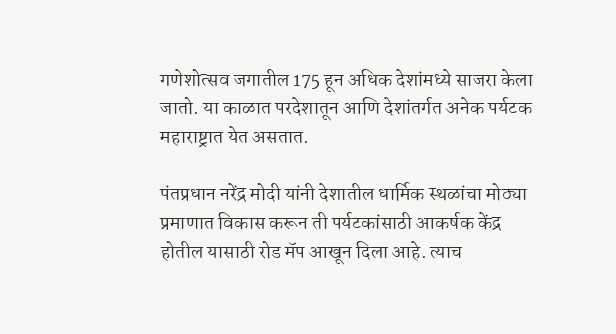गणेशोत्सव जगातील 175 हून अधिक देशांमध्ये साजरा केला जातो. या काळात परदेशातून आणि देशांतर्गत अनेक पर्यटक महाराष्ट्रात येत असतात.

पंतप्रधान नरेंद्र मोदी यांनी देशातील धार्मिक स्थळांचा मोठ्या प्रमाणात विकास करून ती पर्यटकांसाठी आकर्षक केंद्र होतील यासाठी रोड मॅप आखून दिला आहे. त्याच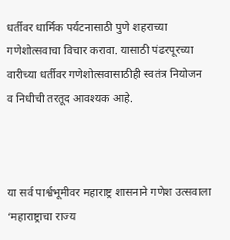धर्तीवर धार्मिक पर्यटनासाठी पुणे शहराच्या गणेशोत्सवाचा विचार करावा. यासाठी पंढरपूरच्या वारीच्या धर्तीवर गणेशोत्सवासाठीही स्वतंत्र नियोजन व निधीची तरतूद आवश्यक आहे.



या सर्व पार्श्वभूमीवर महाराष्ट्र शासनाने गणेश उत्सवाला ‘महाराष्ट्राचा राज्य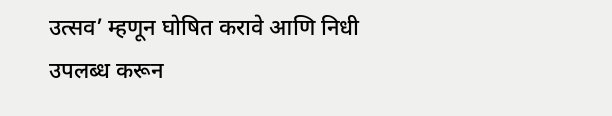उत्सव’ म्हणून घोषित करावे आणि निधी उपलब्ध करून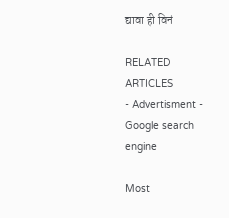द्यावा ही विनं

RELATED ARTICLES
- Advertisment -
Google search engine

Most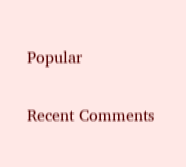Popular

Recent Comments